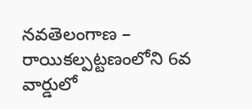నవతెలంగాణ – రాయికల్పట్టణంలోని 6వ వార్డులో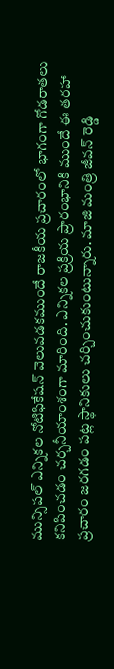మున్సిపల్ ఎన్నికల నోటిఫికేషన్ వెలువడకముందే రాజకీయ ప్రచారంలో భాగంగా గోడరాతలు కనిపించడం చర్చనీయాంశంగా మారింది. ఎన్నికల ప్రక్రియ ప్రారంభానికి ముందే ఈ తరహా ప్రచారం జరగడం పట్ల స్థానికులు చర్చించుకుంటున్నారు. మాజి మంత్రి జీవన్ రెడ్డి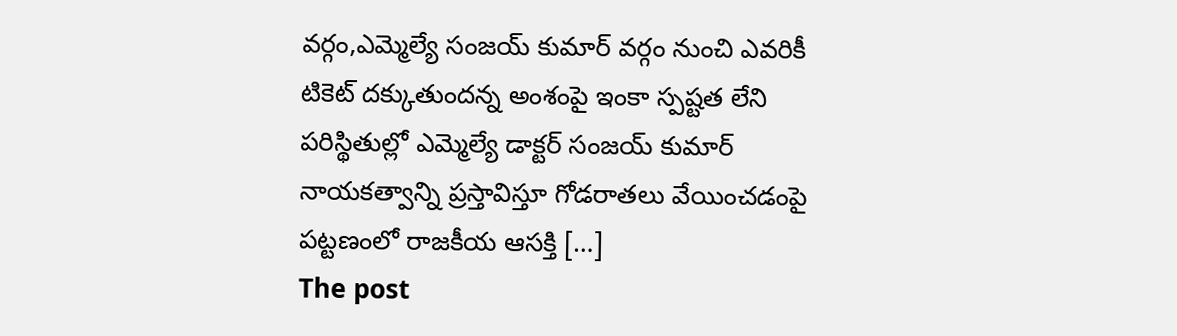వర్గం,ఎమ్మెల్యే సంజయ్ కుమార్ వర్గం నుంచి ఎవరికీ టికెట్ దక్కుతుందన్న అంశంపై ఇంకా స్పష్టత లేని పరిస్థితుల్లో ఎమ్మెల్యే డాక్టర్ సంజయ్ కుమార్ నాయకత్వాన్ని ప్రస్తావిస్తూ గోడరాతలు వేయించడంపై పట్టణంలో రాజకీయ ఆసక్తి […]
The post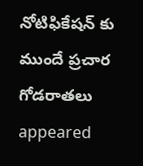నోటిఫికేషన్ కు ముందే ప్రచార గోడరాతలు appeared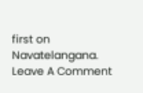first on Navatelangana.
Leave A Comment